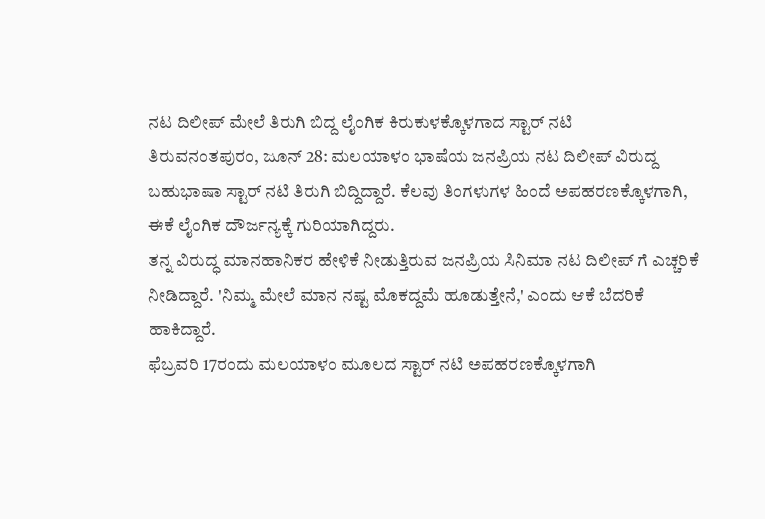ನಟ ದಿಲೀಪ್ ಮೇಲೆ ತಿರುಗಿ ಬಿದ್ದ ಲೈಂಗಿಕ ಕಿರುಕುಳಕ್ಕೊಳಗಾದ ಸ್ಟಾರ್ ನಟಿ
ತಿರುವನಂತಪುರಂ, ಜೂನ್ 28: ಮಲಯಾಳಂ ಭಾಷೆಯ ಜನಪ್ರಿಯ ನಟ ದಿಲೀಪ್ ವಿರುದ್ದ ಬಹುಭಾಷಾ ಸ್ಟಾರ್ ನಟಿ ತಿರುಗಿ ಬಿದ್ದಿದ್ದಾರೆ. ಕೆಲವು ತಿಂಗಳುಗಳ ಹಿಂದೆ ಅಪಹರಣಕ್ಕೊಳಗಾಗಿ, ಈಕೆ ಲೈಂಗಿಕ ದೌರ್ಜನ್ಯಕ್ಕೆ ಗುರಿಯಾಗಿದ್ದರು.
ತನ್ನ ವಿರುದ್ಧ ಮಾನಹಾನಿಕರ ಹೇಳಿಕೆ ನೀಡುತ್ತಿರುವ ಜನಪ್ರಿಯ ಸಿನಿಮಾ ನಟ ದಿಲೀಪ್ ಗೆ ಎಚ್ಚರಿಕೆ ನೀಡಿದ್ದಾರೆ. 'ನಿಮ್ಮ ಮೇಲೆ ಮಾನ ನಷ್ಟ ಮೊಕದ್ದಮೆ ಹೂಡುತ್ತೇನೆ,' ಎಂದು ಆಕೆ ಬೆದರಿಕೆ ಹಾಕಿದ್ದಾರೆ.
ಫೆಬ್ರವರಿ 17ರಂದು ಮಲಯಾಳಂ ಮೂಲದ ಸ್ಟಾರ್ ನಟಿ ಅಪಹರಣಕ್ಕೊಳಗಾಗಿ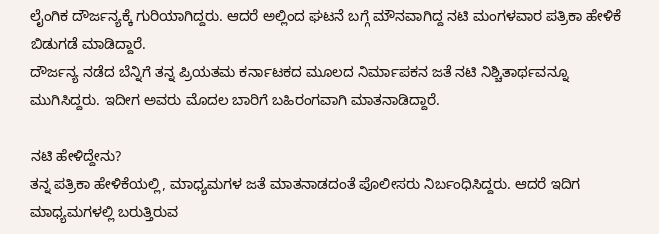ಲೈಂಗಿಕ ದೌರ್ಜನ್ಯಕ್ಕೆ ಗುರಿಯಾಗಿದ್ದರು. ಆದರೆ ಅಲ್ಲಿಂದ ಘಟನೆ ಬಗ್ಗೆ ಮೌನವಾಗಿದ್ದ ನಟಿ ಮಂಗಳವಾರ ಪತ್ರಿಕಾ ಹೇಳಿಕೆ ಬಿಡುಗಡೆ ಮಾಡಿದ್ದಾರೆ.
ದೌರ್ಜನ್ಯ ನಡೆದ ಬೆನ್ನಿಗೆ ತನ್ನ ಪ್ರಿಯತಮ ಕರ್ನಾಟಕದ ಮೂಲದ ನಿರ್ಮಾಪಕನ ಜತೆ ನಟಿ ನಿಶ್ಚಿತಾರ್ಥವನ್ನೂ ಮುಗಿಸಿದ್ದರು. ಇದೀಗ ಅವರು ಮೊದಲ ಬಾರಿಗೆ ಬಹಿರಂಗವಾಗಿ ಮಾತನಾಡಿದ್ದಾರೆ.

ನಟಿ ಹೇಳಿದ್ದೇನು?
ತನ್ನ ಪತ್ರಿಕಾ ಹೇಳಿಕೆಯಲ್ಲಿ, ಮಾಧ್ಯಮಗಳ ಜತೆ ಮಾತನಾಡದಂತೆ ಪೊಲೀಸರು ನಿರ್ಬಂಧಿಸಿದ್ದರು. ಆದರೆ ಇದಿಗ ಮಾಧ್ಯಮಗಳಲ್ಲಿ ಬರುತ್ತಿರುವ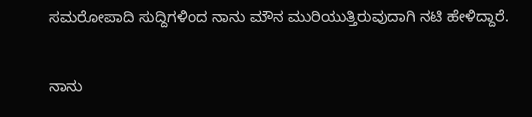ಸಮರೋಪಾದಿ ಸುದ್ದಿಗಳಿಂದ ನಾನು ಮೌನ ಮುರಿಯುತ್ತಿರುವುದಾಗಿ ನಟಿ ಹೇಳಿದ್ದಾರೆ.

ನಾನು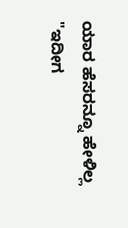ಯಾರ ಹೆಸರನ್ನೂ ಹೇಳಿಲ್ಲ
"ಇದೀಗ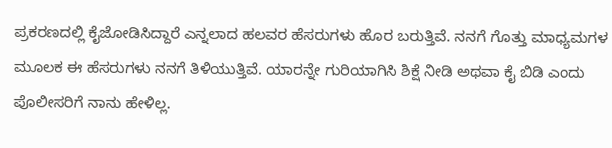ಪ್ರಕರಣದಲ್ಲಿ ಕೈಜೋಡಿಸಿದ್ದಾರೆ ಎನ್ನಲಾದ ಹಲವರ ಹೆಸರುಗಳು ಹೊರ ಬರುತ್ತಿವೆ. ನನಗೆ ಗೊತ್ತು ಮಾಧ್ಯಮಗಳ ಮೂಲಕ ಈ ಹೆಸರುಗಳು ನನಗೆ ತಿಳಿಯುತ್ತಿವೆ. ಯಾರನ್ನೇ ಗುರಿಯಾಗಿಸಿ ಶಿಕ್ಷೆ ನೀಡಿ ಅಥವಾ ಕೈ ಬಿಡಿ ಎಂದು ಪೊಲೀಸರಿಗೆ ನಾನು ಹೇಳಿಲ್ಲ.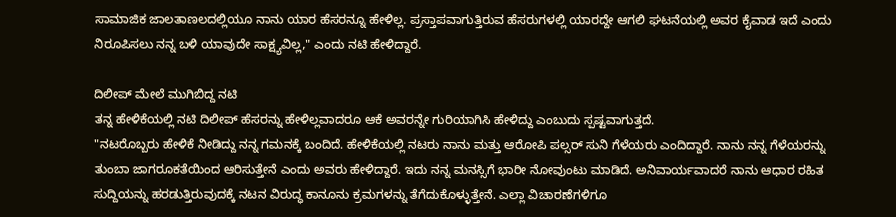ಸಾಮಾಜಿಕ ಜಾಲತಾಣಲದಲ್ಲಿಯೂ ನಾನು ಯಾರ ಹೆಸರನ್ನೂ ಹೇಳಿಲ್ಲ. ಪ್ರಸ್ತಾಪವಾಗುತ್ತಿರುವ ಹೆಸರುಗಳಲ್ಲಿ ಯಾರದ್ದೇ ಆಗಲಿ ಘಟನೆಯಲ್ಲಿ ಅವರ ಕೈವಾಡ ಇದೆ ಎಂದು ನಿರೂಪಿಸಲು ನನ್ನ ಬಳಿ ಯಾವುದೇ ಸಾಕ್ಷ್ಯವಿಲ್ಲ," ಎಂದು ನಟಿ ಹೇಳಿದ್ದಾರೆ.

ದಿಲೀಪ್ ಮೇಲೆ ಮುಗಿಬಿದ್ದ ನಟಿ
ತನ್ನ ಹೇಳಿಕೆಯಲ್ಲಿ ನಟಿ ದಿಲೀಪ್ ಹೆಸರನ್ನು ಹೇಳಿಲ್ಲವಾದರೂ ಆಕೆ ಅವರನ್ನೇ ಗುರಿಯಾಗಿಸಿ ಹೇಳಿದ್ದು ಎಂಬುದು ಸ್ಪಷ್ಟವಾಗುತ್ತದೆ.
"ನಟರೊಬ್ಬರು ಹೇಳಿಕೆ ನೀಡಿದ್ದು ನನ್ನ ಗಮನಕ್ಕೆ ಬಂದಿದೆ. ಹೇಳಿಕೆಯಲ್ಲಿ ನಟರು ನಾನು ಮತ್ತು ಆರೋಪಿ ಪಲ್ಸರ್ ಸುನಿ ಗೆಳೆಯರು ಎಂದಿದ್ದಾರೆ. ನಾನು ನನ್ನ ಗೆಳೆಯರನ್ನು ತುಂಬಾ ಜಾಗರೂಕತೆಯಿಂದ ಆರಿಸುತ್ತೇನೆ ಎಂದು ಅವರು ಹೇಳಿದ್ದಾರೆ. ಇದು ನನ್ನ ಮನಸ್ಸಿಗೆ ಭಾರೀ ನೋವುಂಟು ಮಾಡಿದೆ. ಅನಿವಾರ್ಯವಾದರೆ ನಾನು ಆಧಾರ ರಹಿತ ಸುದ್ದಿಯನ್ನು ಹರಡುತ್ತಿರುವುದಕ್ಕೆ ನಟನ ವಿರುದ್ಧ ಕಾನೂನು ಕ್ರಮಗಳನ್ನು ತೆಗೆದುಕೊಳ್ಳುತ್ತೇನೆ. ಎಲ್ಲಾ ವಿಚಾರಣೆಗಳಿಗೂ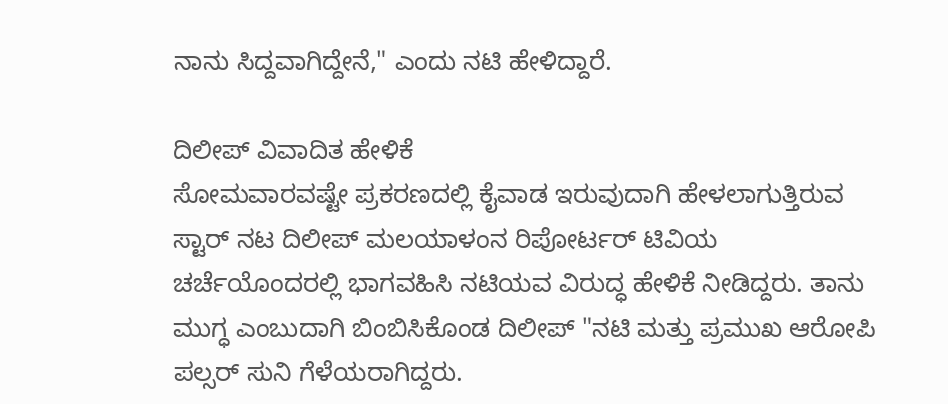ನಾನು ಸಿದ್ದವಾಗಿದ್ದೇನೆ," ಎಂದು ನಟಿ ಹೇಳಿದ್ದಾರೆ.

ದಿಲೀಪ್ ವಿವಾದಿತ ಹೇಳಿಕೆ
ಸೋಮವಾರವಷ್ಟೇ ಪ್ರಕರಣದಲ್ಲಿ ಕೈವಾಡ ಇರುವುದಾಗಿ ಹೇಳಲಾಗುತ್ತಿರುವ ಸ್ಟಾರ್ ನಟ ದಿಲೀಪ್ ಮಲಯಾಳಂನ ರಿಪೋರ್ಟರ್ ಟಿವಿಯ ಚರ್ಚೆಯೊಂದರಲ್ಲಿ ಭಾಗವಹಿಸಿ ನಟಿಯವ ವಿರುದ್ಧ ಹೇಳಿಕೆ ನೀಡಿದ್ದರು. ತಾನು ಮುಗ್ಧ ಎಂಬುದಾಗಿ ಬಿಂಬಿಸಿಕೊಂಡ ದಿಲೀಪ್ "ನಟಿ ಮತ್ತು ಪ್ರಮುಖ ಆರೋಪಿ ಪಲ್ಸರ್ ಸುನಿ ಗೆಳೆಯರಾಗಿದ್ದರು.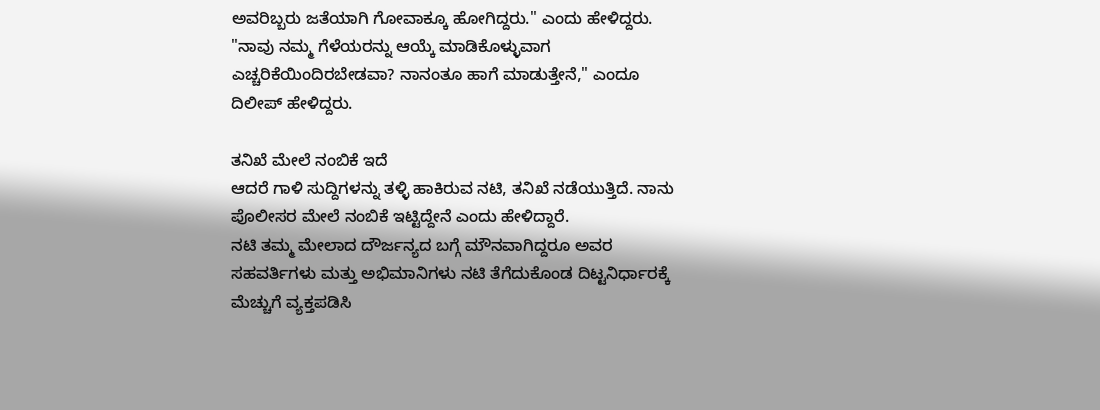ಅವರಿಬ್ಬರು ಜತೆಯಾಗಿ ಗೋವಾಕ್ಕೂ ಹೋಗಿದ್ದರು." ಎಂದು ಹೇಳಿದ್ದರು.
"ನಾವು ನಮ್ಮ ಗೆಳೆಯರನ್ನು ಆಯ್ಕೆ ಮಾಡಿಕೊಳ್ಳುವಾಗ ಎಚ್ಚರಿಕೆಯಿಂದಿರಬೇಡವಾ? ನಾನಂತೂ ಹಾಗೆ ಮಾಡುತ್ತೇನೆ," ಎಂದೂ ದಿಲೀಪ್ ಹೇಳಿದ್ದರು.

ತನಿಖೆ ಮೇಲೆ ನಂಬಿಕೆ ಇದೆ
ಆದರೆ ಗಾಳಿ ಸುದ್ದಿಗಳನ್ನು ತಳ್ಳಿ ಹಾಕಿರುವ ನಟಿ, ತನಿಖೆ ನಡೆಯುತ್ತಿದೆ. ನಾನು ಪೊಲೀಸರ ಮೇಲೆ ನಂಬಿಕೆ ಇಟ್ಟಿದ್ದೇನೆ ಎಂದು ಹೇಳಿದ್ದಾರೆ.
ನಟಿ ತಮ್ಮ ಮೇಲಾದ ದೌರ್ಜನ್ಯದ ಬಗ್ಗೆ ಮೌನವಾಗಿದ್ದರೂ ಅವರ ಸಹವರ್ತಿಗಳು ಮತ್ತು ಅಭಿಮಾನಿಗಳು ನಟಿ ತೆಗೆದುಕೊಂಡ ದಿಟ್ಟನಿರ್ಧಾರಕ್ಕೆ ಮೆಚ್ಚುಗೆ ವ್ಯಕ್ತಪಡಿಸಿ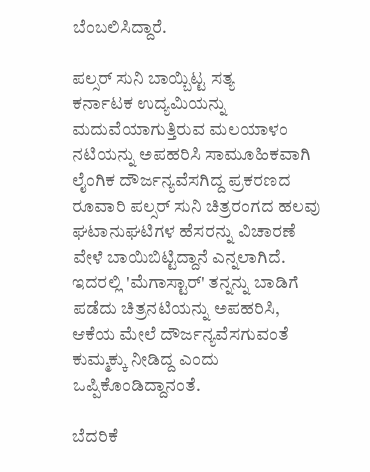ಬೆಂಬಲಿಸಿದ್ದಾರೆ.

ಪಲ್ಸರ್ ಸುನಿ ಬಾಯ್ಬಿಟ್ಟ ಸತ್ಯ
ಕರ್ನಾಟಕ ಉದ್ಯಮಿಯನ್ನು ಮದುವೆಯಾಗುತ್ತಿರುವ ಮಲಯಾಳಂ ನಟಿಯನ್ನು ಅಪಹರಿಸಿ ಸಾಮೂಹಿಕವಾಗಿ ಲೈಂಗಿಕ ದೌರ್ಜನ್ಯವೆಸಗಿದ್ದ ಪ್ರಕರಣದ ರೂವಾರಿ ಪಲ್ಸರ್ ಸುನಿ ಚಿತ್ರರಂಗದ ಹಲವು ಘಟಾನುಘಟಿಗಳ ಹೆಸರನ್ನು ವಿಚಾರಣೆ ವೇಳೆ ಬಾಯಿಬಿಟ್ಟಿದ್ದಾನೆ ಎನ್ನಲಾಗಿದೆ.
ಇದರಲ್ಲಿ 'ಮೆಗಾಸ್ಟಾರ್' ತನ್ನನ್ನು ಬಾಡಿಗೆ ಪಡೆದು ಚಿತ್ರನಟಿಯನ್ನು ಅಪಹರಿಸಿ, ಆಕೆಯ ಮೇಲೆ ದೌರ್ಜನ್ಯವೆಸಗುವಂತೆ ಕುಮ್ಮಕ್ಕು ನೀಡಿದ್ದ ಎಂದು ಒಪ್ಪಿಕೊಂಡಿದ್ದಾನಂತೆ.

ಬೆದರಿಕೆ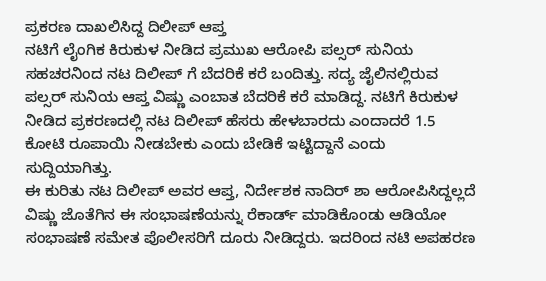ಪ್ರಕರಣ ದಾಖಲಿಸಿದ್ದ ದಿಲೀಪ್ ಆಪ್ತ
ನಟಿಗೆ ಲೈಂಗಿಕ ಕಿರುಕುಳ ನೀಡಿದ ಪ್ರಮುಖ ಆರೋಪಿ ಪಲ್ಸರ್ ಸುನಿಯ ಸಹಚರನಿಂದ ನಟ ದಿಲೀಪ್ ಗೆ ಬೆದರಿಕೆ ಕರೆ ಬಂದಿತ್ತು. ಸದ್ಯ ಜೈಲಿನಲ್ಲಿರುವ ಪಲ್ಸರ್ ಸುನಿಯ ಆಪ್ತ ವಿಷ್ಣು ಎಂಬಾತ ಬೆದರಿಕೆ ಕರೆ ಮಾಡಿದ್ದ. ನಟಿಗೆ ಕಿರುಕುಳ ನೀಡಿದ ಪ್ರಕರಣದಲ್ಲಿ ನಟ ದಿಲೀಪ್ ಹೆಸರು ಹೇಳಬಾರದು ಎಂದಾದರೆ 1.5 ಕೋಟಿ ರೂಪಾಯಿ ನೀಡಬೇಕು ಎಂದು ಬೇಡಿಕೆ ಇಟ್ಟಿದ್ದಾನೆ ಎಂದು ಸುದ್ದಿಯಾಗಿತ್ತು.
ಈ ಕುರಿತು ನಟ ದಿಲೀಪ್ ಅವರ ಆಪ್ತ, ನಿರ್ದೇಶಕ ನಾದಿರ್ ಶಾ ಆರೋಪಿಸಿದ್ದಲ್ಲದೆ ವಿಷ್ಣು ಜೊತೆಗಿನ ಈ ಸಂಭಾಷಣೆಯನ್ನು ರೆಕಾರ್ಡ್ ಮಾಡಿಕೊಂಡು ಆಡಿಯೋ ಸಂಭಾಷಣೆ ಸಮೇತ ಪೊಲೀಸರಿಗೆ ದೂರು ನೀಡಿದ್ದರು. ಇದರಿಂದ ನಟಿ ಅಪಹರಣ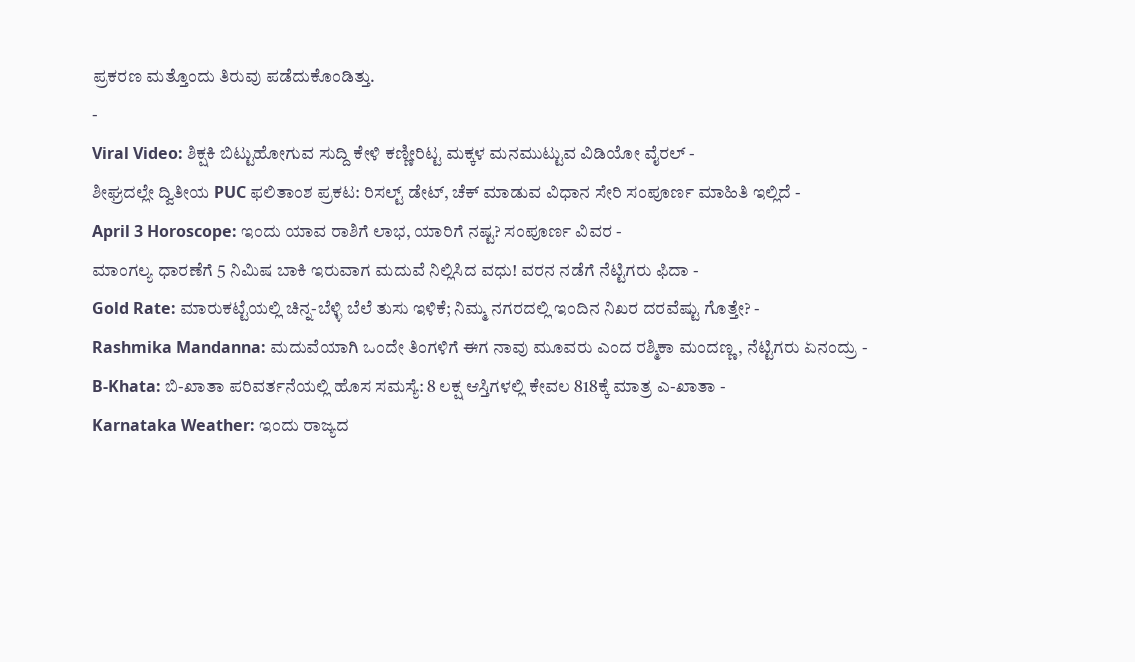ಪ್ರಕರಣ ಮತ್ತೊಂದು ತಿರುವು ಪಡೆದುಕೊಂಡಿತ್ತು.
-
Viral Video: ಶಿಕ್ಷಕಿ ಬಿಟ್ಟುಹೋಗುವ ಸುದ್ದಿ ಕೇಳಿ ಕಣ್ಣೀರಿಟ್ಟ ಮಕ್ಕಳ ಮನಮುಟ್ಟುವ ವಿಡಿಯೋ ವೈರಲ್ -
ಶೀಘ್ರದಲ್ಲೇ ದ್ವಿತೀಯ PUC ಫಲಿತಾಂಶ ಪ್ರಕಟ: ರಿಸಲ್ಟ್ ಡೇಟ್, ಚೆಕ್ ಮಾಡುವ ವಿಧಾನ ಸೇರಿ ಸಂಪೂರ್ಣ ಮಾಹಿತಿ ಇಲ್ಲಿದೆ -
April 3 Horoscope: ಇಂದು ಯಾವ ರಾಶಿಗೆ ಲಾಭ, ಯಾರಿಗೆ ನಷ್ಟ? ಸಂಪೂರ್ಣ ವಿವರ -
ಮಾಂಗಲ್ಯ ಧಾರಣೆಗೆ 5 ನಿಮಿಷ ಬಾಕಿ ಇರುವಾಗ ಮದುವೆ ನಿಲ್ಲಿಸಿದ ವಧು! ವರನ ನಡೆಗೆ ನೆಟ್ಟಿಗರು ಫಿದಾ -
Gold Rate: ಮಾರುಕಟ್ಟೆಯಲ್ಲಿ ಚಿನ್ನ-ಬೆಳ್ಳಿ ಬೆಲೆ ತುಸು ಇಳಿಕೆ; ನಿಮ್ಮ ನಗರದಲ್ಲಿ ಇಂದಿನ ನಿಖರ ದರವೆಷ್ಟು ಗೊತ್ತೇ? -
Rashmika Mandanna: ಮದುವೆಯಾಗಿ ಒಂದೇ ತಿಂಗಳಿಗೆ ಈಗ ನಾವು ಮೂವರು ಎಂದ ರಶ್ಮಿಕಾ ಮಂದಣ್ಣ, ನೆಟ್ಟಿಗರು ಏನಂದ್ರು -
B-Khata: ಬಿ-ಖಾತಾ ಪರಿವರ್ತನೆಯಲ್ಲಿ ಹೊಸ ಸಮಸ್ಯೆ: 8 ಲಕ್ಷ ಆಸ್ತಿಗಳಲ್ಲಿ ಕೇವಲ 818ಕ್ಕೆ ಮಾತ್ರ ಎ-ಖಾತಾ -
Karnataka Weather: ಇಂದು ರಾಜ್ಯದ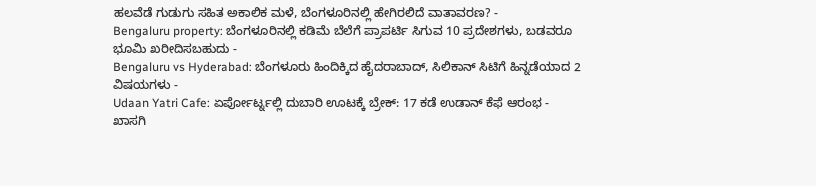ಹಲವೆಡೆ ಗುಡುಗು ಸಹಿತ ಅಕಾಲಿಕ ಮಳೆ, ಬೆಂಗಳೂರಿನಲ್ಲಿ ಹೇಗಿರಲಿದೆ ವಾತಾವರಣ? -
Bengaluru property: ಬೆಂಗಳೂರಿನಲ್ಲಿ ಕಡಿಮೆ ಬೆಲೆಗೆ ಪ್ರಾಪರ್ಟಿ ಸಿಗುವ 10 ಪ್ರದೇಶಗಳು, ಬಡವರೂ ಭೂಮಿ ಖರೀದಿಸಬಹುದು -
Bengaluru vs Hyderabad: ಬೆಂಗಳೂರು ಹಿಂದಿಕ್ಕಿದ ಹೈದರಾಬಾದ್, ಸಿಲಿಕಾನ್ ಸಿಟಿಗೆ ಹಿನ್ನಡೆಯಾದ 2 ವಿಷಯಗಳು -
Udaan Yatri Cafe: ಏರ್ಪೋರ್ಟ್ನಲ್ಲಿ ದುಬಾರಿ ಊಟಕ್ಕೆ ಬ್ರೇಕ್: 17 ಕಡೆ ಉಡಾನ್ ಕೆಫೆ ಆರಂಭ -
ಖಾಸಗಿ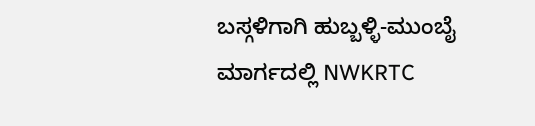ಬಸ್ಗಳಿಗಾಗಿ ಹುಬ್ಬಳ್ಳಿ-ಮುಂಬೈ ಮಾರ್ಗದಲ್ಲಿ NWKRTC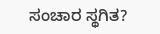ಸಂಚಾರ ಸ್ಥಗಿತ?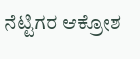ನೆಟ್ಟಿಗರ ಆಕ್ರೋಶ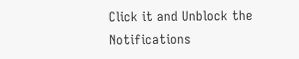Click it and Unblock the Notifications